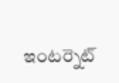ఇంటర్నెట్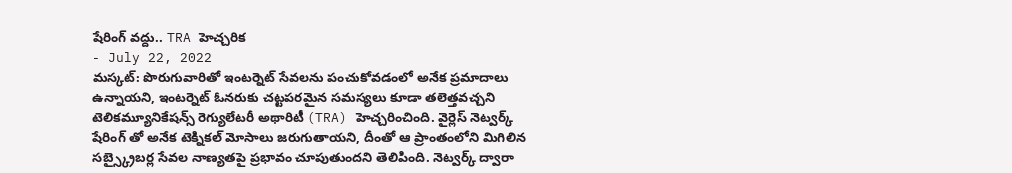షేరింగ్ వద్దు.. TRA హెచ్చరిక
- July 22, 2022
మస్కట్: పొరుగువారితో ఇంటర్నెట్ సేవలను పంచుకోవడంలో అనేక ప్రమాదాలు ఉన్నాయని, ఇంటర్నెట్ ఓనరుకు చట్టపరమైన సమస్యలు కూడా తలెత్తవచ్చని టెలికమ్యూనికేషన్స్ రెగ్యులేటరీ అథారిటీ (TRA) హెచ్చరించింది. వైర్లెస్ నెట్వర్క్ షేరింగ్ తో అనేక టెక్నికల్ మోసాలు జరుగుతాయని, దీంతో ఆ ప్రాంతంలోని మిగిలిన సబ్స్క్రైబర్ల సేవల నాణ్యతపై ప్రభావం చూపుతుందని తెలిపింది. నెట్వర్క్ ద్వారా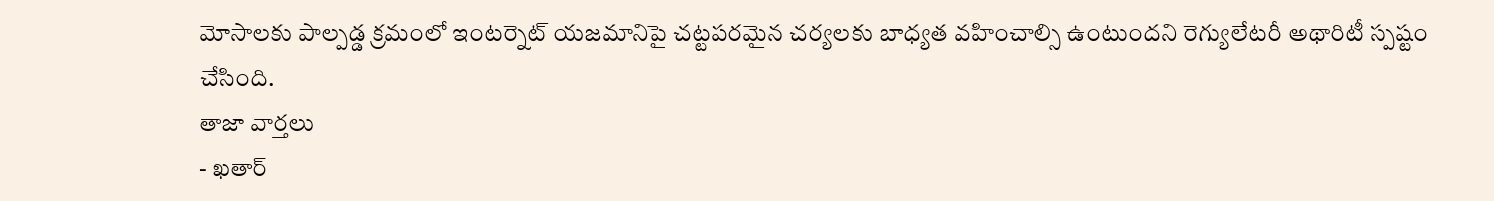మోసాలకు పాల్పడ్డ క్రమంలో ఇంటర్నెట్ యజమానిపై చట్టపరమైన చర్యలకు బాధ్యత వహించాల్సి ఉంటుందని రెగ్యులేటరీ అథారిటీ స్పష్టం చేసింది.
తాజా వార్తలు
- ఖతార్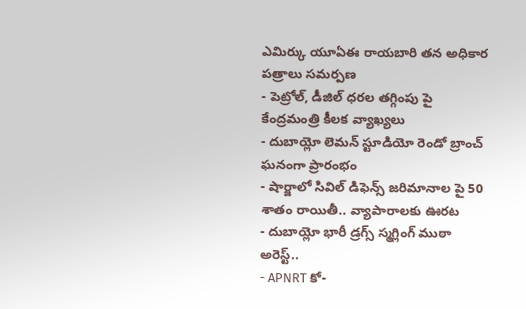ఎమిర్కు యూఏఈ రాయబారి తన అధికార పత్రాలు సమర్పణ
- పెట్రోల్, డీజిల్ ధరల తగ్గింపు పై కేంద్రమంత్రి కీలక వ్యాఖ్యలు
- దుబాయ్లో లెమన్ స్టూడియో రెండో బ్రాంచ్ ఘనంగా ప్రారంభం
- షార్జాలో సివిల్ డిఫెన్స్ జరిమానాల పై 50 శాతం రాయితీ.. వ్యాపారాలకు ఊరట
- దుబాయ్లో భారీ డ్రగ్స్ స్మగ్లింగ్ ముఠా అరెస్ట్..
- APNRT కో-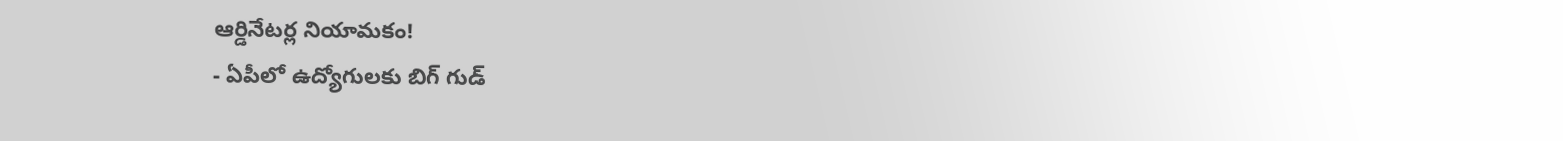ఆర్డినేటర్ల నియామకం!
- ఏపీలో ఉద్యోగులకు బిగ్ గుడ్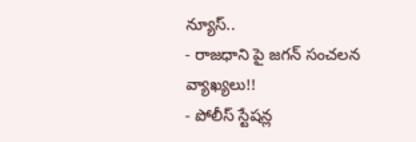న్యూస్..
- రాజధాని పై జగన్ సంచలన వ్యాఖ్యలు!!
- పోలీస్ స్టేషన్ల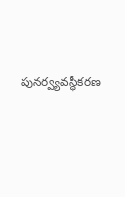పునర్వ్యవస్థీకరణ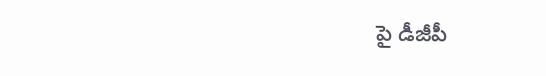పై డీజీపీ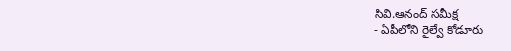సివి.ఆనంద్ సమీక్ష
- ఏపీలోని రైల్వే కోడూరు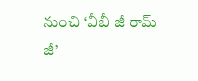నుంచి ‘వీబీ జీ రామ్ జీ’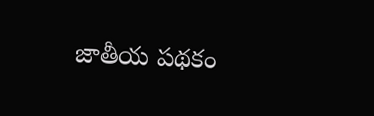జాతీయ పథకం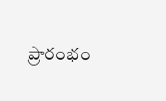ప్రారంభం